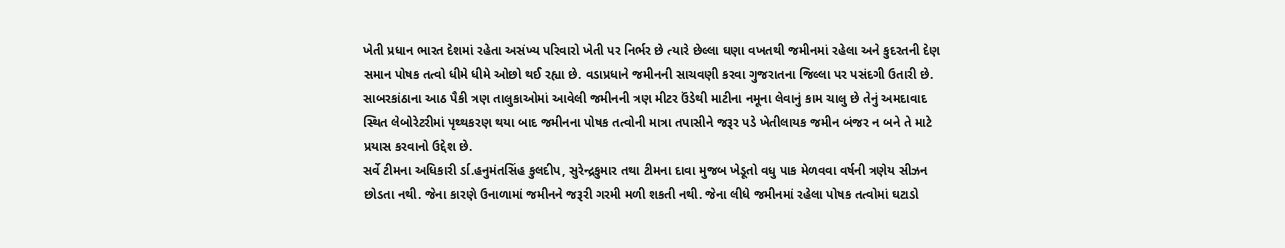ખેતી પ્રધાન ભારત દેશમાં રહેતા અસંખ્ય પરિવારો ખેતી પર નિર્ભર છે ત્યારે છેલ્લા ઘણા વખતથી જમીનમાં રહેલા અને કુદરતની દેણ સમાન પોષક તત્વો ધીમે ધીમે ઓછો થઈ રહ્યા છે. વડાપ્રધાને જમીનની સાચવણી કરવા ગુજરાતના જિલ્લા પર પસંદગી ઉતારી છે. સાબરકાંઠાના આઠ પૈકી ત્રણ તાલુકાઓમાં આવેલી જમીનની ત્રણ મીટર ઉંડેથી માટીના નમૂના લેવાનું કામ ચાલુ છે તેનું અમદાવાદ સ્થિત લેબોરેટરીમાં પૃથ્થકરણ થયા બાદ જમીનના પોષક તત્વોની માત્રા તપાસીને જરૂર પડે ખેતીલાયક જમીન બંજર ન બને તે માટે પ્રયાસ કરવાનો ઉદ્દેશ છે.
સર્વે ટીમના અધિકારી ર્ડા.હનુમંતસિંહ કુલદીપ, સુરેન્દ્રકુમાર તથા ટીમના દાવા મુજબ ખેડૂતો વધુ પાક મેળવવા વર્ષની ત્રણેય સીઝન છોડતા નથી. જેના કારણે ઉનાળામાં જમીનને જરૂરી ગરમી મળી શકતી નથી. જેના લીધે જમીનમાં રહેલા પોષક તત્વોમાં ઘટાડો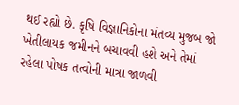થઈ રહ્યો છે. કૃષિ વિજ્ઞાનિકોના મંતવ્ય મુજબ જો ખેતીલાયક જમીનને બચાવવી હશે અને તેમાં રહેલા પોષક તત્વોની માત્રા જાળવી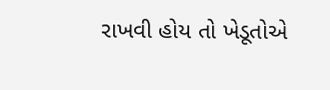રાખવી હોય તો ખેડૂતોએ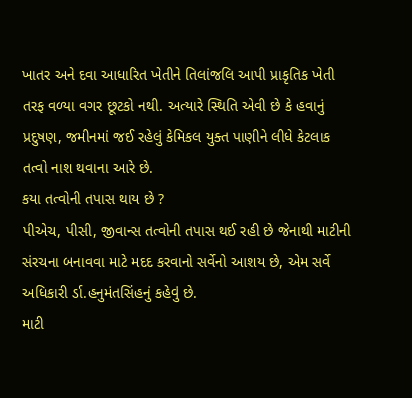ખાતર અને દવા આધારિત ખેતીને તિલાંજલિ આપી પ્રાકૃતિક ખેતી તરફ વળ્યા વગર છૂટકો નથી. અત્યારે સ્થિતિ એવી છે કે હવાનું પ્રદુષણ, જમીનમાં જઈ રહેલું કેમિકલ યુક્ત પાણીને લીધે કેટલાક તત્વો નાશ થવાના આરે છે.
કયા તત્વોની તપાસ થાય છે ?
પીએચ, પીસી, જીવાન્સ તત્વોની તપાસ થઈ રહી છે જેનાથી માટીની સંરચના બનાવવા માટે મદદ કરવાનો સર્વેનો આશય છે, એમ સર્વે અધિકારી ર્ડા.હનુમંતસિંહનું કહેવું છે.
માટી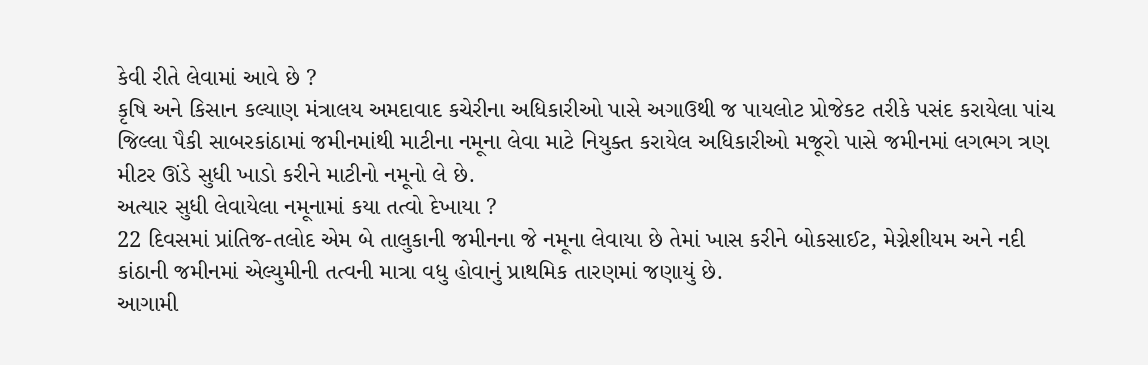કેવી રીતે લેવામાં આવે છે ?
કૃષિ અને કિસાન કલ્યાણ મંત્રાલય અમદાવાદ કચેરીના અધિકારીઓ પાસે અગાઉથી જ પાયલોટ પ્રોજેકટ તરીકે પસંદ કરાયેલા પાંચ જિલ્લા પૈકી સાબરકાંઠામાં જમીનમાંથી માટીના નમૂના લેવા માટે નિયુક્ત કરાયેલ અધિકારીઓ મજૂરો પાસે જમીનમાં લગભગ ત્રણ મીટર ઊંડે સુધી ખાડો કરીને માટીનો નમૂનો લે છે.
અત્યાર સુધી લેવાયેલા નમૂનામાં કયા તત્વો દેખાયા ?
22 દિવસમાં પ્રાંતિજ-તલોદ એમ બે તાલુકાની જમીનના જે નમૂના લેવાયા છે તેમાં ખાસ કરીને બોકસાઈટ, મેગ્નેશીયમ અને નદી કાંઠાની જમીનમાં એલ્યુમીની તત્વની માત્રા વધુ હોવાનું પ્રાથમિક તારણમાં જણાયું છે.
આગામી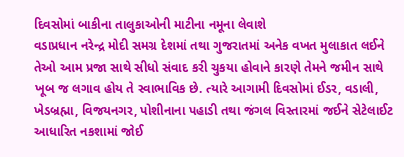દિવસોમાં બાકીના તાલુકાઓની માટીના નમૂના લેવાશે
વડાપ્રધાન નરેન્દ્ર મોદી સમગ્ર દેશમાં તથા ગુજરાતમાં અનેક વખત મુલાકાત લઈને તેઓ આમ પ્રજા સાથે સીધો સંવાદ કરી ચુકયા હોવાને કારણે તેમને જમીન સાથે ખૂબ જ લગાવ હોય તે સ્વાભાવિક છે. ત્યારે આગામી દિવસોમાં ઈડર, વડાલી, ખેડબ્રહ્મા, વિજયનગર, પોશીનાના પહાડી તથા જંગલ વિસ્તારમાં જઈને સેટેલાઈટ આધારિત નકશામાં જોઈ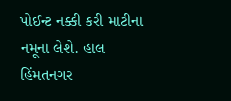પોઈન્ટ નક્કી કરી માટીના નમૂના લેશે. હાલ હિંમતનગર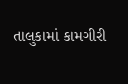તાલુકામાં કામગીરી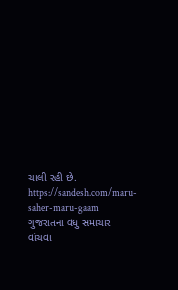ચાલી રહી છે.
https://sandesh.com/maru-saher-maru-gaam
ગુજરાતના વધુ સમાચાર વાંચવા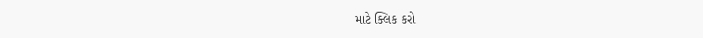માટે ક્લિક કરો